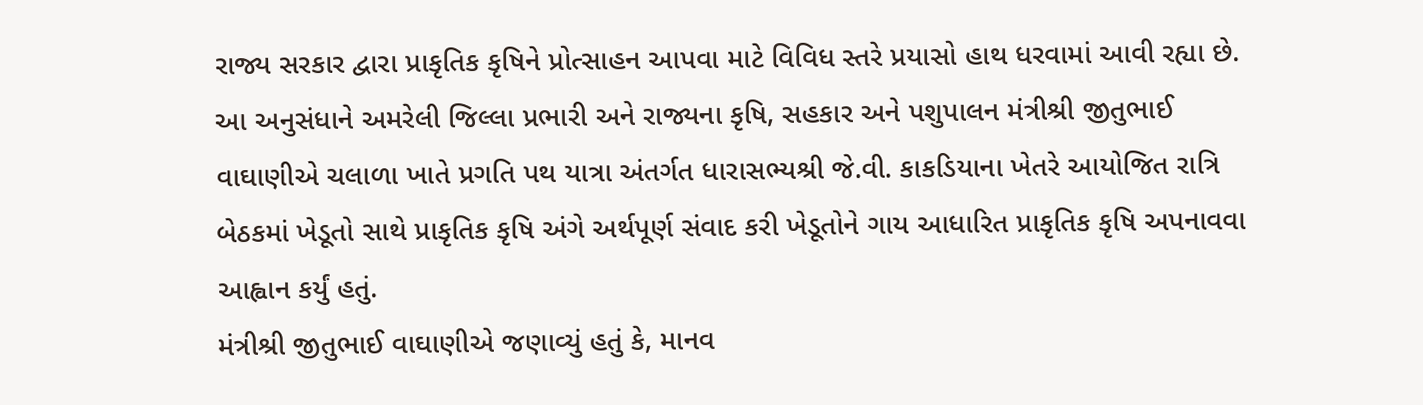રાજ્ય સરકાર દ્વારા પ્રાકૃતિક કૃષિને પ્રોત્સાહન આપવા માટે વિવિધ સ્તરે પ્રયાસો હાથ ધરવામાં આવી રહ્યા છે. આ અનુસંધાને અમરેલી જિલ્લા પ્રભારી અને રાજ્યના કૃષિ, સહકાર અને પશુપાલન મંત્રીશ્રી જીતુભાઈ વાઘાણીએ ચલાળા ખાતે પ્રગતિ પથ યાત્રા અંતર્ગત ધારાસભ્યશ્રી જે.વી. કાકડિયાના ખેતરે આયોજિત રાત્રિ બેઠકમાં ખેડૂતો સાથે પ્રાકૃતિક કૃષિ અંગે અર્થપૂર્ણ સંવાદ કરી ખેડૂતોને ગાય આધારિત પ્રાકૃતિક કૃષિ અપનાવવા આહ્વાન કર્યું હતું.
મંત્રીશ્રી જીતુભાઈ વાઘાણીએ જણાવ્યું હતું કે, માનવ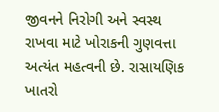જીવનને નિરોગી અને સ્વસ્થ રાખવા માટે ખોરાકની ગુણવત્તા અત્યંત મહત્વની છે. રાસાયણિક ખાતરો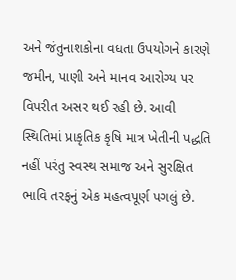અને જંતુનાશકોના વધતા ઉપયોગને કારણે જમીન, પાણી અને માનવ આરોગ્ય પર વિપરીત અસર થઈ રહી છે. આવી સ્થિતિમાં પ્રાકૃતિક કૃષિ માત્ર ખેતીની પદ્ધતિ નહીં પરંતુ સ્વસ્થ સમાજ અને સુરક્ષિત ભાવિ તરફનું એક મહત્વપૂર્ણ પગલું છે.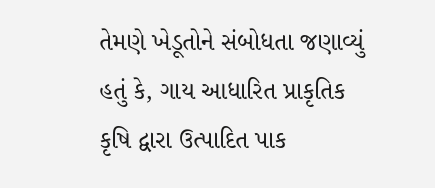તેમણે ખેડૂતોને સંબોધતા જણાવ્યું હતું કે, ગાય આધારિત પ્રાકૃતિક કૃષિ દ્વારા ઉત્પાદિત પાક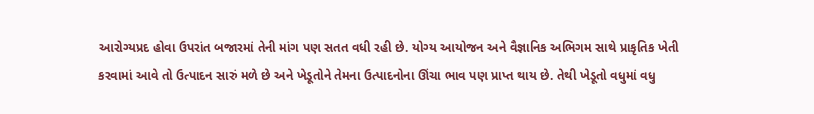આરોગ્યપ્રદ હોવા ઉપરાંત બજારમાં તેની માંગ પણ સતત વધી રહી છે. યોગ્ય આયોજન અને વૈજ્ઞાનિક અભિગમ સાથે પ્રાકૃતિક ખેતી કરવામાં આવે તો ઉત્પાદન સારું મળે છે અને ખેડૂતોને તેમના ઉત્પાદનોના ઊંચા ભાવ પણ પ્રાપ્ત થાય છે. તેથી ખેડૂતો વધુમાં વધુ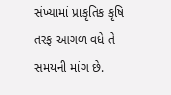સંખ્યામાં પ્રાકૃતિક કૃષિ તરફ આગળ વધે તે સમયની માંગ છે.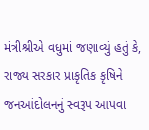મંત્રીશ્રીએ વધુમાં જણાવ્યું હતું કે, રાજ્ય સરકાર પ્રાકૃતિક કૃષિને જનઆંદોલનનું સ્વરૂપ આપવા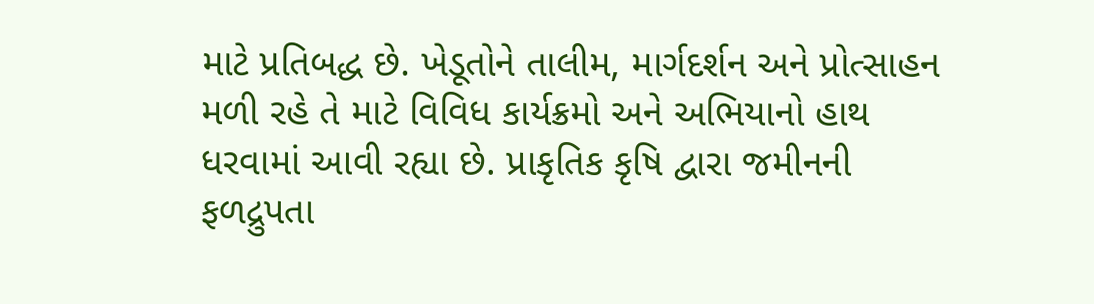માટે પ્રતિબદ્ધ છે. ખેડૂતોને તાલીમ, માર્ગદર્શન અને પ્રોત્સાહન મળી રહે તે માટે વિવિધ કાર્યક્રમો અને અભિયાનો હાથ ધરવામાં આવી રહ્યા છે. પ્રાકૃતિક કૃષિ દ્વારા જમીનની ફળદ્રુપતા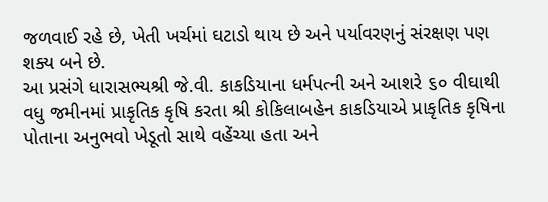જળવાઈ રહે છે, ખેતી ખર્ચમાં ઘટાડો થાય છે અને પર્યાવરણનું સંરક્ષણ પણ શક્ય બને છે.
આ પ્રસંગે ધારાસભ્યશ્રી જે.વી. કાકડિયાના ધર્મપત્ની અને આશરે ૬૦ વીઘાથી વધુ જમીનમાં પ્રાકૃતિક કૃષિ કરતા શ્રી કોકિલાબહેન કાકડિયાએ પ્રાકૃતિક કૃષિના પોતાના અનુભવો ખેડૂતો સાથે વહેંચ્યા હતા અને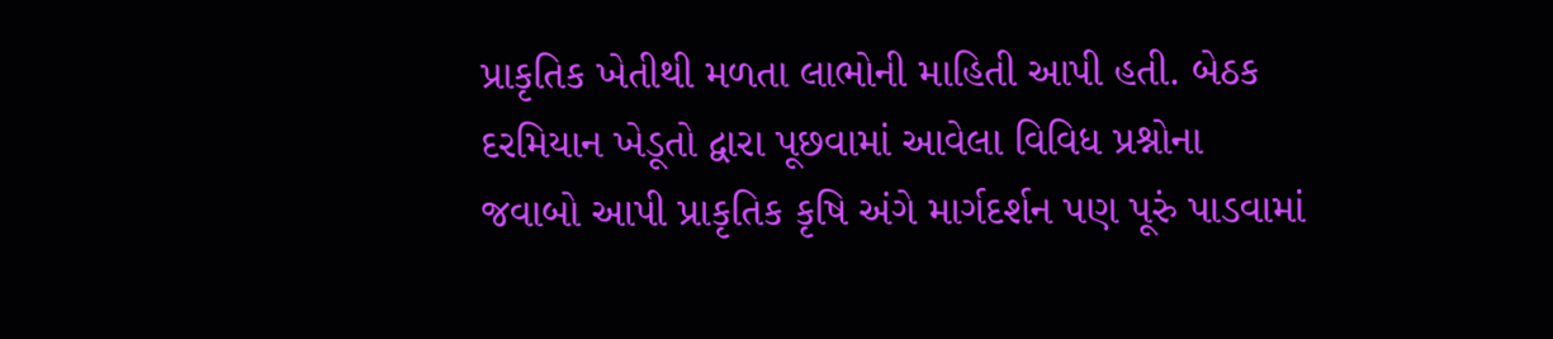પ્રાકૃતિક ખેતીથી મળતા લાભોની માહિતી આપી હતી. બેઠક દરમિયાન ખેડૂતો દ્વારા પૂછવામાં આવેલા વિવિધ પ્રશ્નોના જવાબો આપી પ્રાકૃતિક કૃષિ અંગે માર્ગદર્શન પણ પૂરું પાડવામાં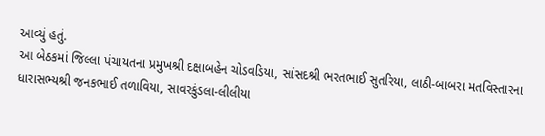આવ્યું હતું.
આ બેઠકમાં જિલ્લા પંચાયતના પ્રમુખશ્રી દક્ષાબહેન ચોડવડિયા, સાંસદશ્રી ભરતભાઈ સુતરિયા, લાઠી-બાબરા મતવિસ્તારના ધારાસભ્યશ્રી જનકભાઈ તળાવિયા, સાવરકુંડલા-લીલીયા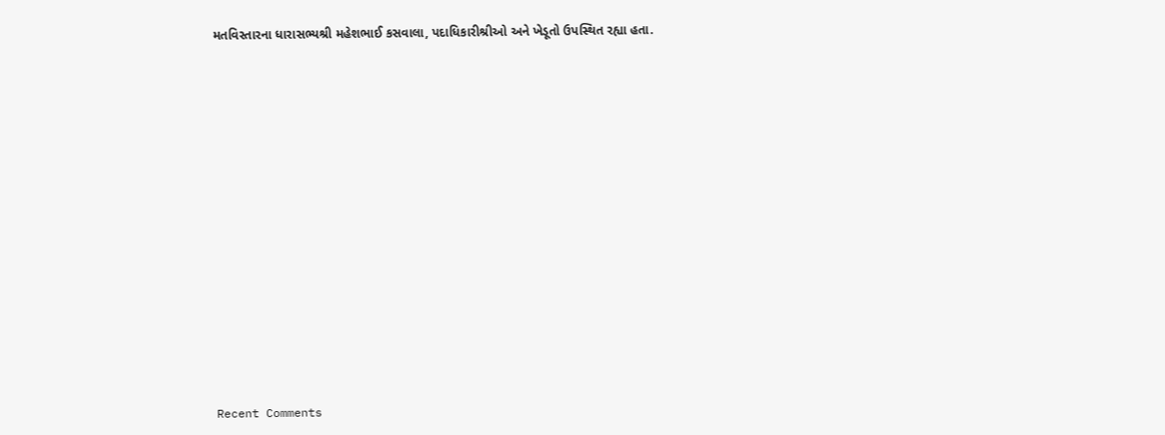મતવિસ્તારના ધારાસભ્યશ્રી મહેશભાઈ કસવાલા, પદાધિકારીશ્રીઓ અને ખેડૂતો ઉપસ્થિત રહ્યા હતા.




















Recent Comments